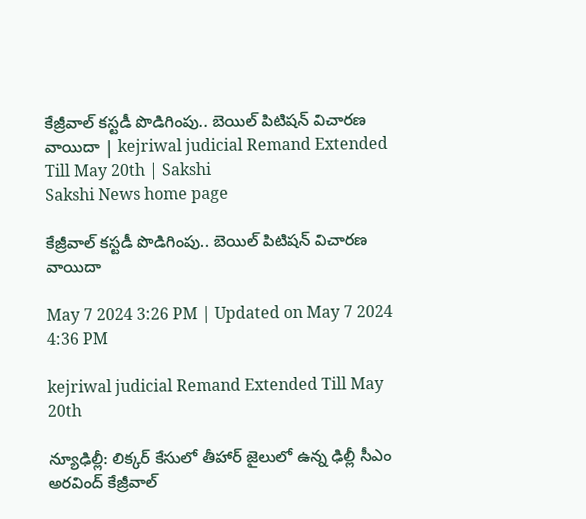కేజ్రీవాల్‌ కస్టడీ పొడిగింపు.. బెయిల్‌ పిటిషన్‌ విచారణ వాయిదా | kejriwal judicial Remand Extended Till May 20th | Sakshi
Sakshi News home page

కేజ్రీవాల్‌ కస్టడీ పొడిగింపు.. బెయిల్‌ పిటిషన్‌ విచారణ వాయిదా

May 7 2024 3:26 PM | Updated on May 7 2024 4:36 PM

kejriwal judicial Remand Extended Till May 20th

న్యూఢిల్లీ: లిక్కర్‌ కేసులో తీహార్‌ జైలులో ఉన్న ఢిల్లీ సీఎం అరవింద్‌ కేజ్రీవాల్‌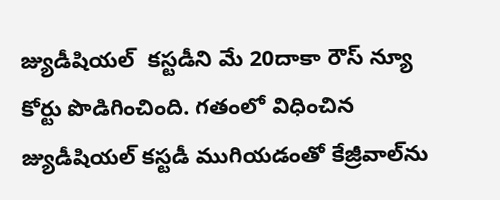జ్యుడీషియల్‌  కస్టడీని మే 20దాకా రౌస్‌ న్యూ కోర్టు పొడిగించింది. గతంలో విధించిన జ్యుడీషియల్‌ కస్టడీ ముగియడంతో కేజ్రీవాల్‌ను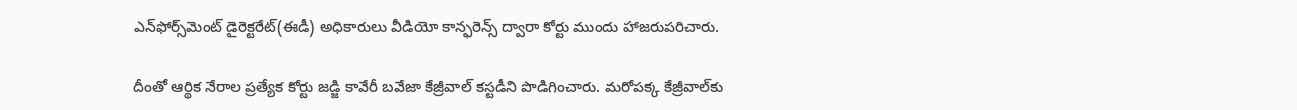ఎన్‌ఫోర్స్‌మెంట్‌ డైరెక్టరేట్‌(ఈడీ) అధికారులు వీడియో కాన్ఫరెన్స్‌ ద్వారా కోర్టు ముందు హాజరుపరిచారు.

దీంతో ఆర్థిక నేరాల ప్రత్యేక కోర్టు జడ్జి కావేరీ బవేజా కేజ్రీవాల్‌ కస్టడీని పొడిగించారు. మరోపక్క కేజ్రీవాల్‌కు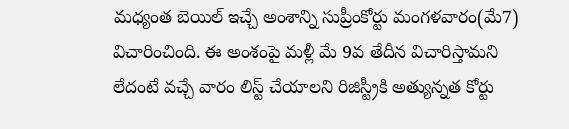మధ్యంత బెయిల్‌ ఇచ్చే అంశాన్ని సుప్రీంకోర్టు మంగళవారం(మే7) విచారించింది. ఈ అంశంపై మళ్లీ మే 9వ తేదీన విచారిస్తామని లేదంటే వచ్చే వారం లిస్ట్‌ చేయాలని రిజిస్ట్రీకి అత్యున్నత కోర్టు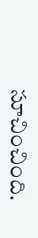సూచించింది.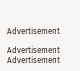Advertisement

Advertisement
Advertisement